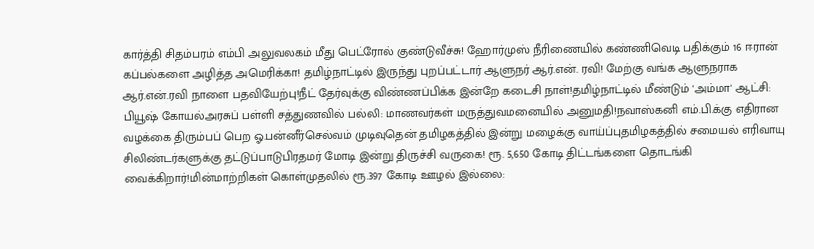கார்த்தி சிதம்பரம் எம்பி அலுவலகம் மீது பெட்ரோல் குண்டுவீச்சு! ஹோர்முஸ் நீரிணையில் கண்ணிவெடி பதிக்கும் 16 ஈரான் கப்பல்களை அழித்த அமெரிக்கா! தமிழ்நாட்டில் இருந்து புறப்பட்டார் ஆளுநர் ஆர்.என். ரவி! மேற்கு வங்க ஆளுநராக ஆர்.என்.ரவி நாளை பதவியேற்பு!நீட் தேர்வுக்கு விண்ணப்பிக்க இன்றே கடைசி நாள்!தமிழ்நாட்டில் மீண்டும் 'அம்மா' ஆட்சி: பியூஷ் கோயல்அரசுப் பள்ளி சத்துணவில் பல்லி: மாணவர்கள் மருத்துவமனையில் அனுமதி!நவாஸ்கனி எம்.பி.க்கு எதிரான வழக்கை திரும்பப் பெற ஓ.பன்னீர்செல்வம் முடிவுதென் தமிழகத்தில் இன்று மழைக்கு வாய்ப்புதமிழகத்தில் சமையல் எரிவாயு சிலிண்டர்களுக்கு தட்டுப்பாடுபிரதமர் மோடி இன்று திருச்சி வருகை! ரூ. 5,650 கோடி திட்டங்களை தொடங்கி வைக்கிறார்!மின்மாற்றிகள் கொள்முதலில் ரூ.397 கோடி ஊழல் இல்லை: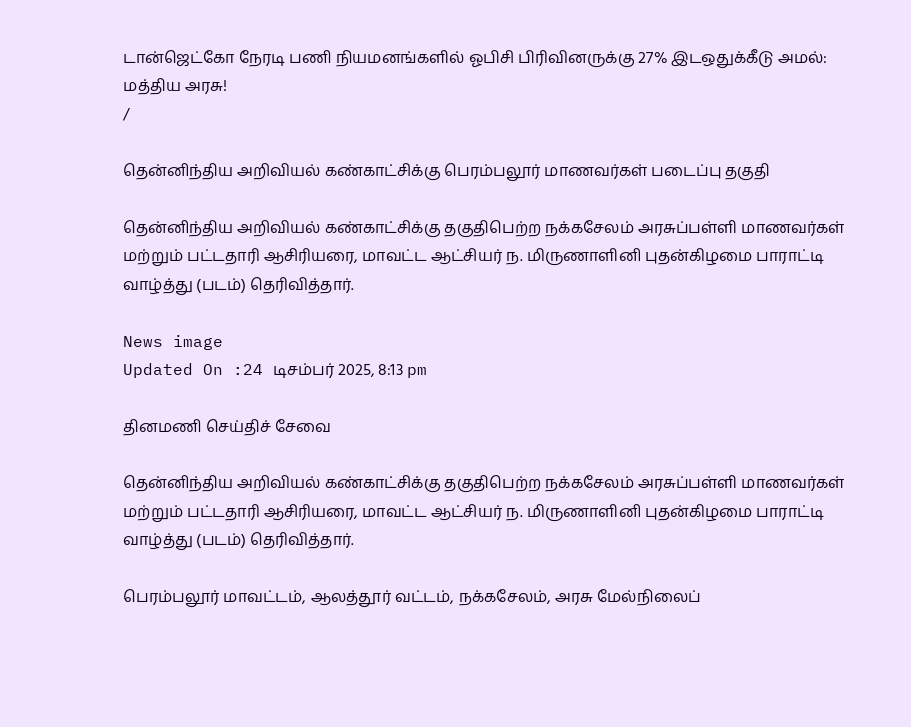டான்ஜெட்கோ நேரடி பணி நியமனங்களில் ஓபிசி பிரிவினருக்கு 27% இடஒதுக்கீடு அமல்: மத்திய அரசு!
/

தென்னிந்திய அறிவியல் கண்காட்சிக்கு பெரம்பலூர் மாணவர்கள் படைப்பு தகுதி

தென்னிந்திய அறிவியல் கண்காட்சிக்கு தகுதிபெற்ற நக்கசேலம் அரசுப்பள்ளி மாணவர்கள் மற்றும் பட்டதாரி ஆசிரியரை, மாவட்ட ஆட்சியர் ந. மிருணாளினி புதன்கிழமை பாராட்டி வாழ்த்து (படம்) தெரிவித்தார்.

News image
Updated On :24 டிசம்பர் 2025, 8:13 pm

தினமணி செய்திச் சேவை

தென்னிந்திய அறிவியல் கண்காட்சிக்கு தகுதிபெற்ற நக்கசேலம் அரசுப்பள்ளி மாணவர்கள் மற்றும் பட்டதாரி ஆசிரியரை, மாவட்ட ஆட்சியர் ந. மிருணாளினி புதன்கிழமை பாராட்டி வாழ்த்து (படம்) தெரிவித்தார்.

பெரம்பலூர் மாவட்டம், ஆலத்தூர் வட்டம், நக்கசேலம், அரசு மேல்நிலைப்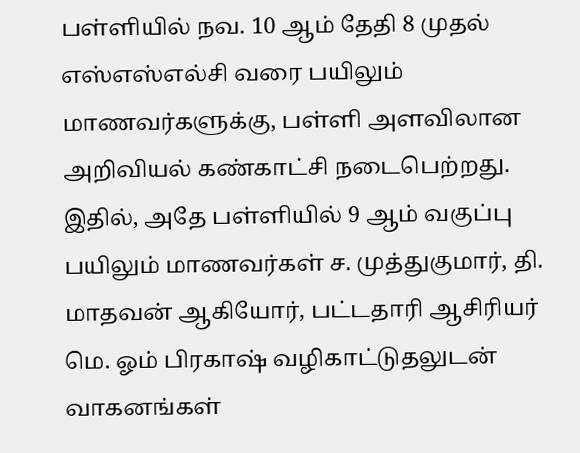பள்ளியில் நவ. 10 ஆம் தேதி 8 முதல் எஸ்எஸ்எல்சி வரை பயிலும் மாணவர்களுக்கு, பள்ளி அளவிலான அறிவியல் கண்காட்சி நடைபெற்றது. இதில், அதே பள்ளியில் 9 ஆம் வகுப்பு பயிலும் மாணவர்கள் ச. முத்துகுமார், தி. மாதவன் ஆகியோர், பட்டதாரி ஆசிரியர் மெ. ஓம் பிரகாஷ் வழிகாட்டுதலுடன் வாகனங்கள்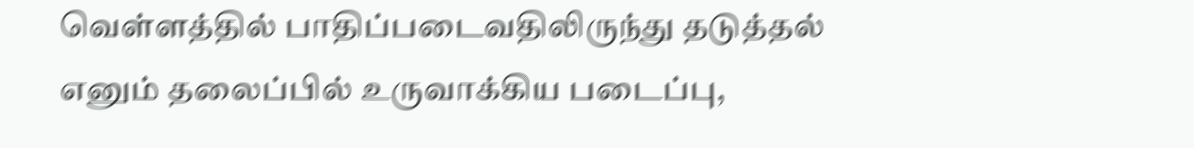வெள்ளத்தில் பாதிப்படைவதிலிருந்து தடுத்தல் எனும் தலைப்பில் உருவாக்கிய படைப்பு,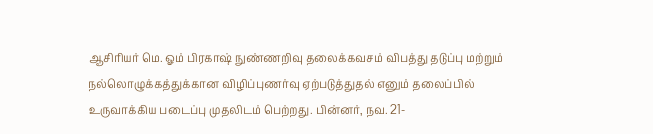ஆசிரியர் மெ. ஓம் பிரகாஷ் நுண்ணறிவு தலைக்கவசம் விபத்து தடுப்பு மற்றும் நல்லொழுக்கத்துக்கான விழிப்புணர்வு ஏற்படுத்துதல் எனும் தலைப்பில் உருவாக்கிய படைப்பு முதலிடம் பெற்றது. பின்னர், நவ. 21-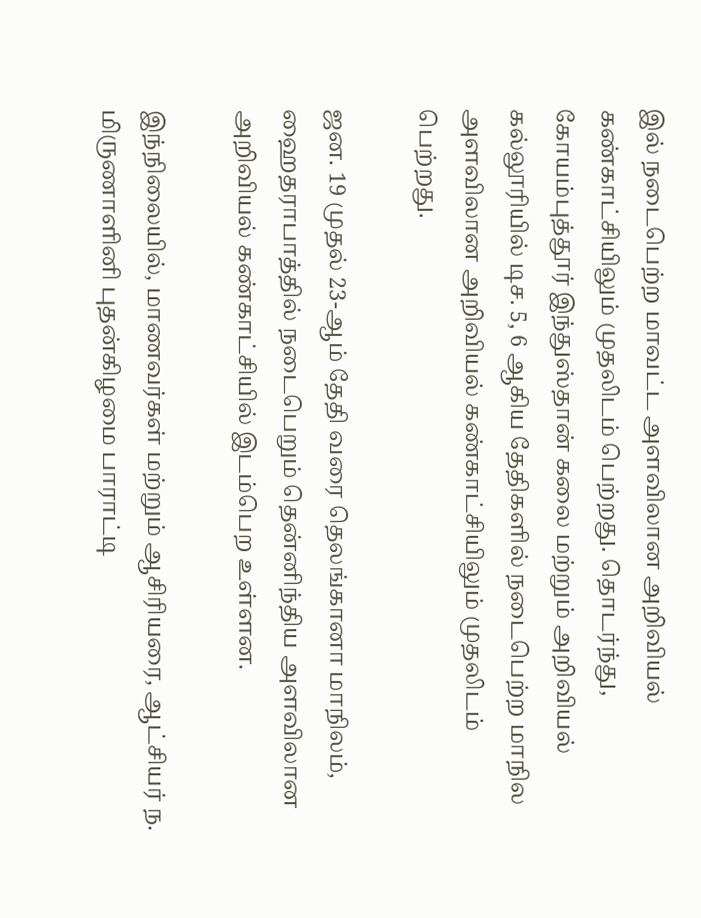இல் நடைபெற்ற மாவட்ட அளவிலான அறிவியல் கண்காட்சியிலும் முதலிடம் பெற்றது. தொடர்ந்து, கோயம்புத்தூர் இந்துஸ்தான் கலை மற்றும் அறிவியல் கல்லூரியில் டிச. 5, 6 ஆகிய தேதிகளில் நடைபெற்ற மாநில அளவிலான அறிவியல் கண்காட்சியிலும் முதலிடம் பெற்றது.

ஜன. 19 முதல் 23-ஆம் தேதி வரை தெலங்கானா மாநிலம், ஹைதராபாத்தில் நடைபெறும் தென்னிந்திய அளவிலான அறிவியல் கண்காட்சியில் இடம்பெற உள்ளன.

இந்நிலையில், மாணவர்கள் மற்றும் ஆசிரியரை, ஆட்சியர் ந. மிருணாளினி புதன்கிழமை பாராட்டி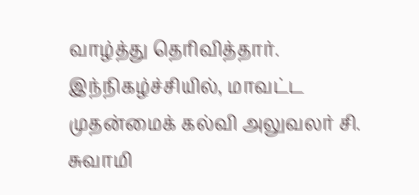வாழ்த்து தெரிவித்தார். இந்நிகழ்ச்சியில், மாவட்ட முதன்மைக் கல்வி அலுவலர் சி. சுவாமி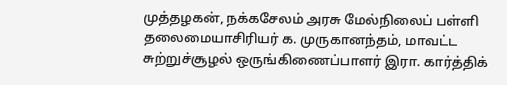முத்தழகன், நக்கசேலம் அரசு மேல்நிலைப் பள்ளி தலைமையாசிரியர் க. முருகானந்தம், மாவட்ட சுற்றுச்சூழல் ஒருங்கிணைப்பாளர் இரா. கார்த்திக்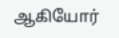ஆகியோர்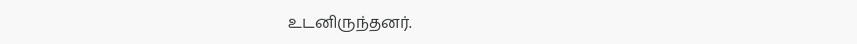உடனிருந்தனர்.